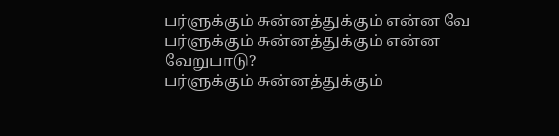பர்ளுக்கும் சுன்னத்துக்கும் என்ன வே
பர்ளுக்கும் சுன்னத்துக்கும் என்ன வேறுபாடு?
பர்ளுக்கும் சுன்னத்துக்கும்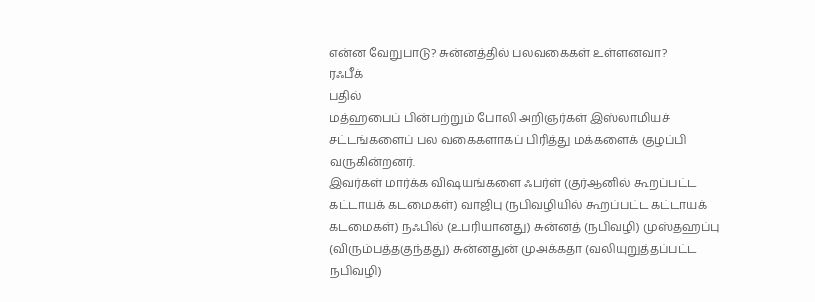என்ன வேறுபாடு? சுன்னத்தில் பலவகைகள் உள்ளனவா?
ரஃபீக்
பதில்
மத்ஹபைப் பின்பற்றும் போலி அறிஞர்கள் இஸ்லாமியச் சட்டங்களைப் பல வகைகளாகப் பிரித்து மக்களைக் குழப்பி வருகின்றனர்.
இவர்கள் மார்க்க விஷயங்களை ஃபர்ள் (குர்ஆனில் கூறப்பட்ட கட்டாயக் கடமைகள்) வாஜிபு (நபிவழியில் கூறப்பட்ட கட்டாயக் கடமைகள்) நஃபில் (உபரியானது) சுன்னத் (நபிவழி) முஸ்தஹப்பு (விரும்பத்தகுந்தது) சுன்னதுன் முஅக்கதா (வலியுறுத்தப்பட்ட நபிவழி)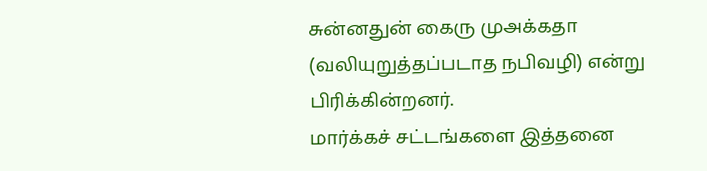சுன்னதுன் கைரு முஅக்கதா (வலியுறுத்தப்படாத நபிவழி) என்று பிரிக்கின்றனர்.
மார்க்கச் சட்டங்களை இத்தனை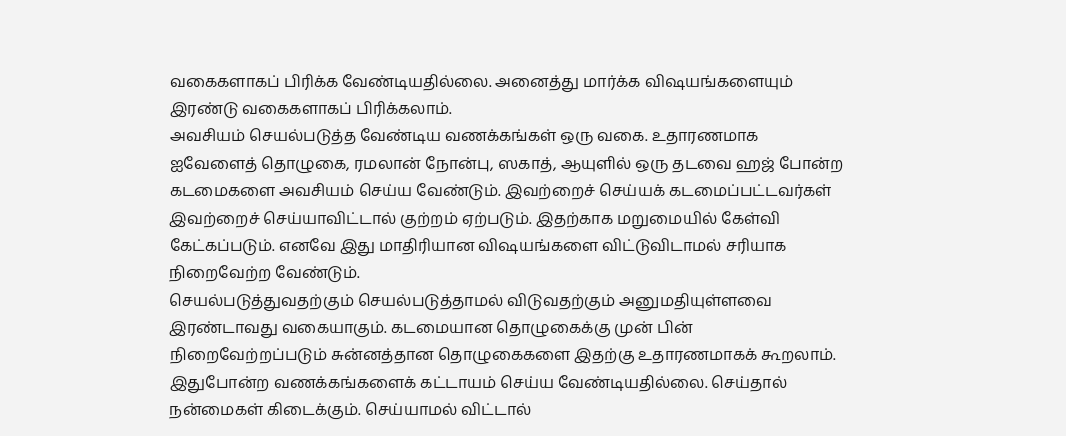வகைகளாகப் பிரிக்க வேண்டியதில்லை. அனைத்து மார்க்க விஷயங்களையும் இரண்டு வகைகளாகப் பிரிக்கலாம்.
அவசியம் செயல்படுத்த வேண்டிய வணக்கங்கள் ஒரு வகை. உதாரணமாக ஐவேளைத் தொழுகை, ரமலான் நோன்பு, ஸகாத், ஆயுளில் ஒரு தடவை ஹஜ் போன்ற கடமைகளை அவசியம் செய்ய வேண்டும். இவற்றைச் செய்யக் கடமைப்பட்டவர்கள் இவற்றைச் செய்யாவிட்டால் குற்றம் ஏற்படும். இதற்காக மறுமையில் கேள்வி கேட்கப்படும். எனவே இது மாதிரியான விஷயங்களை விட்டுவிடாமல் சரியாக நிறைவேற்ற வேண்டும்.
செயல்படுத்துவதற்கும் செயல்படுத்தாமல் விடுவதற்கும் அனுமதியுள்ளவை இரண்டாவது வகையாகும். கடமையான தொழுகைக்கு முன் பின் நிறைவேற்றப்படும் சுன்னத்தான தொழுகைகளை இதற்கு உதாரணமாகக் கூறலாம். இதுபோன்ற வணக்கங்களைக் கட்டாயம் செய்ய வேண்டியதில்லை. செய்தால் நன்மைகள் கிடைக்கும். செய்யாமல் விட்டால்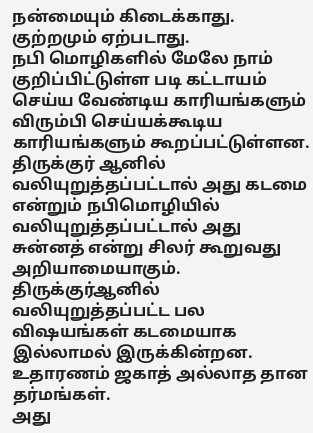நன்மையும் கிடைக்காது. குற்றமும் ஏற்படாது.
நபி மொழிகளில் மேலே நாம் குறிப்பிட்டுள்ள படி கட்டாயம் செய்ய வேண்டிய காரியங்களும் விரும்பி செய்யக்கூடிய காரியங்களும் கூறப்பட்டுள்ளன.
திருக்குர் ஆனில் வலியுறுத்தப்பட்டால் அது கடமை என்றும் நபிமொழியில் வலியுறுத்தப்பட்டால் அது சுன்னத் என்று சிலர் கூறுவது அறியாமையாகும்.
திருக்குர்ஆனில் வலியுறுத்தப்பட்ட பல விஷயங்கள் கடமையாக இல்லாமல் இருக்கின்றன. உதாரணம் ஜகாத் அல்லாத தான தர்மங்கள்.
அது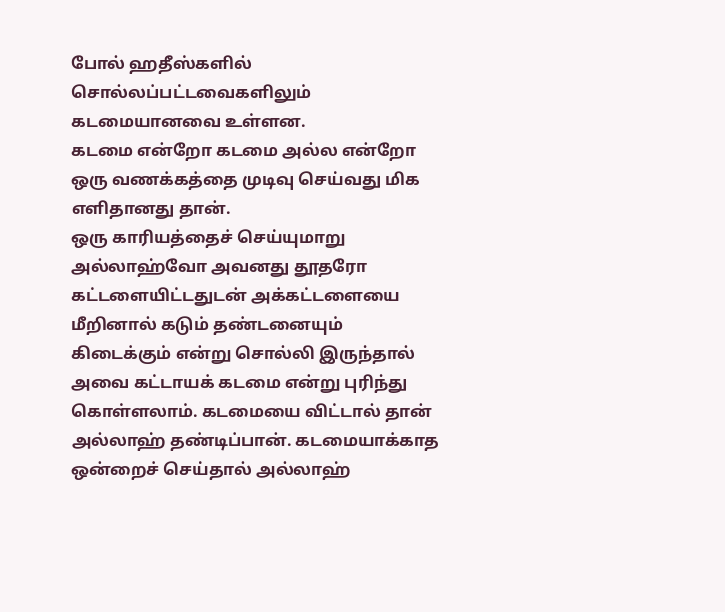போல் ஹதீஸ்களில் சொல்லப்பட்டவைகளிலும் கடமையானவை உள்ளன.
கடமை என்றோ கடமை அல்ல என்றோ ஒரு வணக்கத்தை முடிவு செய்வது மிக எளிதானது தான்.
ஒரு காரியத்தைச் செய்யுமாறு அல்லாஹ்வோ அவனது தூதரோ கட்டளையிட்டதுடன் அக்கட்டளையை மீறினால் கடும் தண்டனையும் கிடைக்கும் என்று சொல்லி இருந்தால் அவை கட்டாயக் கடமை என்று புரிந்து கொள்ளலாம். கடமையை விட்டால் தான் அல்லாஹ் தண்டிப்பான். கடமையாக்காத ஒன்றைச் செய்தால் அல்லாஹ்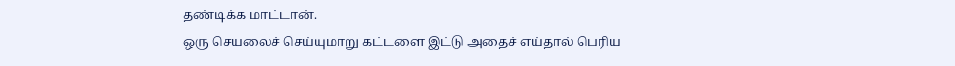தண்டிக்க மாட்டான்.
ஒரு செயலைச் செய்யுமாறு கட்டளை இட்டு அதைச் எய்தால் பெரிய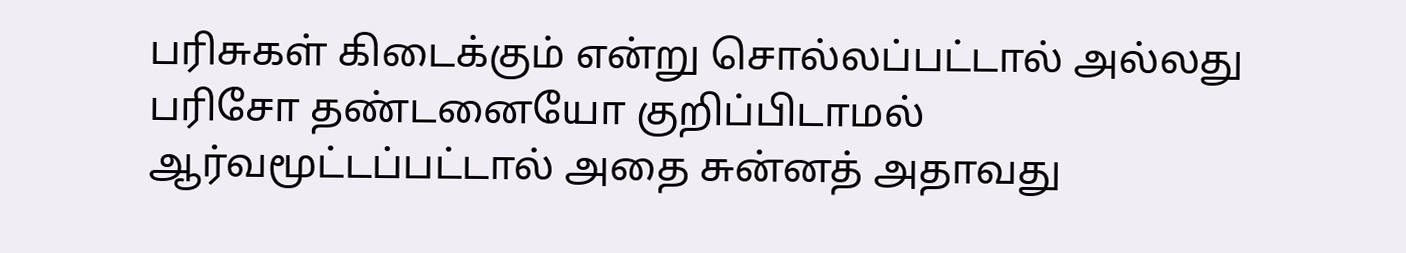பரிசுகள் கிடைக்கும் என்று சொல்லப்பட்டால் அல்லது பரிசோ தண்டனையோ குறிப்பிடாமல் ஆர்வமூட்டப்பட்டால் அதை சுன்னத் அதாவது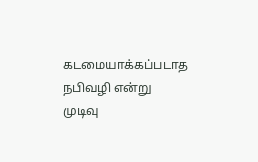கடமையாக்கப்படாத நபிவழி என்று முடிவு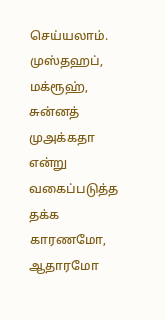செய்யலாம்.
முஸ்தஹப், மக்ரூஹ், சுன்னத் முஅக்கதா என்று வகைப்படுத்த தக்க காரணமோ, ஆதாரமோ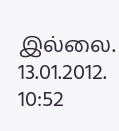இல்லை.
13.01.2012. 10:52